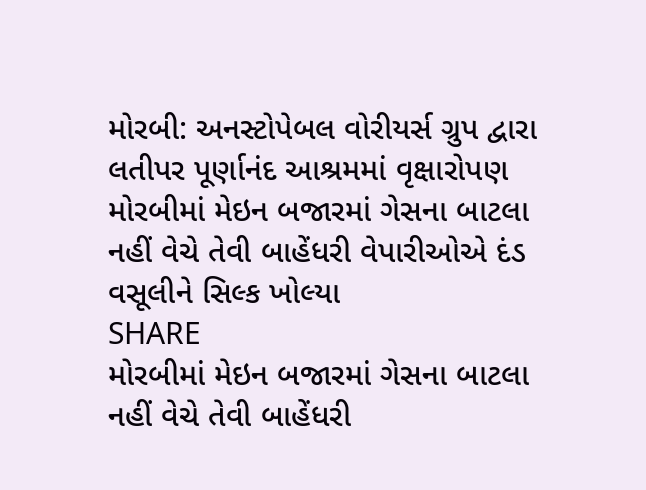મોરબી: અનસ્ટોપેબલ વોરીયર્સ ગ્રુપ દ્વારા લતીપર પૂર્ણાનંદ આશ્રમમાં વૃક્ષારોપણ
મોરબીમાં મેઇન બજારમાં ગેસના બાટલા નહીં વેચે તેવી બાહેંધરી વેપારીઓએ દંડ વસૂલીને સિલ્ક ખોલ્યા
SHARE
મોરબીમાં મેઇન બજારમાં ગેસના બાટલા નહીં વેચે તેવી બાહેંધરી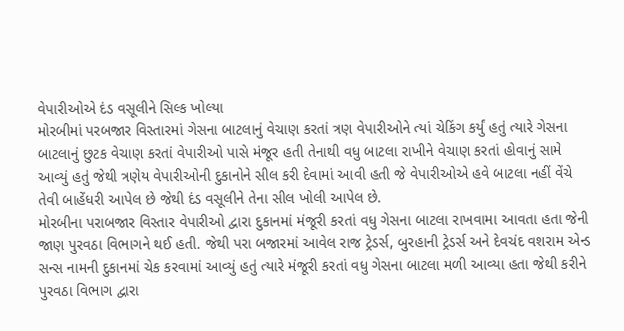વેપારીઓએ દંડ વસૂલીને સિલ્ક ખોલ્યા
મોરબીમાં પરબજાર વિસ્તારમાં ગેસના બાટલાનું વેચાણ કરતાં ત્રણ વેપારીઓને ત્યાં ચેકિંગ કર્યું હતું ત્યારે ગેસના બાટલાનું છુટક વેચાણ કરતાં વેપારીઓ પાસે મંજૂર હતી તેનાથી વધુ બાટલા રાખીને વેચાણ કરતાં હોવાનું સામે આવ્યું હતું જેથી ત્રણેય વેપારીઓની દુકાનોને સીલ કરી દેવામાં આવી હતી જે વેપારીઓએ હવે બાટલા નહીં વેંચે તેવી બાહેંધરી આપેલ છે જેથી દંડ વસૂલીને તેના સીલ ખોલી આપેલ છે.
મોરબીના પરાબજાર વિસ્તાર વેપારીઓ દ્વારા દુકાનમાં મંજૂરી કરતાં વધુ ગેસના બાટલા રાખવામા આવતા હતા જેની જાણ પુરવઠા વિભાગને થઈ હતી. જેથી પરા બજારમાં આવેલ રાજ ટ્રેડર્સ, બુરહાની ટ્રેડર્સ અને દેવચંદ વશરામ એન્ડ સન્સ નામની દુકાનમાં ચેક કરવામાં આવ્યું હતું ત્યારે મંજૂરી કરતાં વધુ ગેસના બાટલા મળી આવ્યા હતા જેથી કરીને પુરવઠા વિભાગ દ્વારા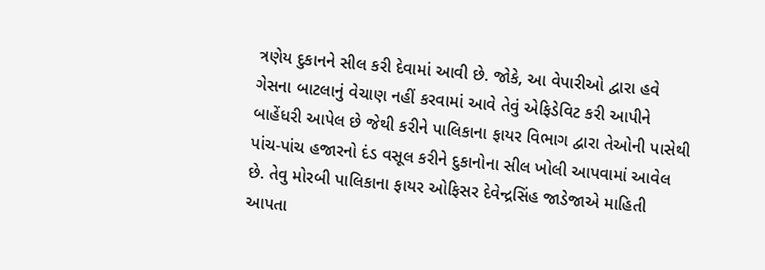ત્રણેય દુકાનને સીલ કરી દેવામાં આવી છે. જોકે, આ વેપારીઓ દ્વારા હવે ગેસના બાટલાનું વેચાણ નહીં કરવામાં આવે તેવું એફિડેવિટ કરી આપીને બાહેંધરી આપેલ છે જેથી કરીને પાલિકાના ફાયર વિભાગ દ્વારા તેઓની પાસેથી પાંચ-પાંચ હજારનો દંડ વસૂલ કરીને દુકાનોના સીલ ખોલી આપવામાં આવેલ છે. તેવુ મોરબી પાલિકાના ફાયર ઓફિસર દેવેન્દ્રસિંહ જાડેજાએ માહિતી આપતા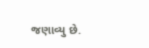જણાવ્યુ છે.